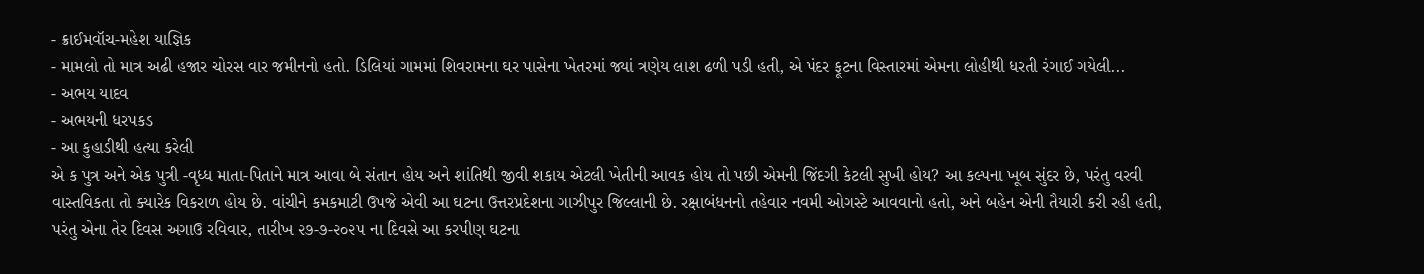- ક્રાઈમવૉચ-મહેશ યાજ્ઞિક
- મામલો તો માત્ર અઢી હજાર ચોરસ વાર જમીનનો હતો. ડિલિયાં ગામમાં શિવરામના ઘર પાસેના ખેતરમાં જ્યાં ત્રણેય લાશ ઢળી પડી હતી, એ પંદર ફૂટના વિસ્તારમાં એમના લોહીથી ધરતી રંગાઈ ગયેલી...
- અભય યાદવ
- અભયની ધરપકડ
- આ કુહાડીથી હત્યા કરેલી
એ ક પુત્ર અને એક પુત્રી -વૃધ્ધ માતા-પિતાને માત્ર આવા બે સંતાન હોય અને શાંતિથી જીવી શકાય એટલી ખેતીની આવક હોય તો પછી એમની જિંદગી કેટલી સુખી હોય? આ કલ્પના ખૂબ સુંદર છે, પરંતુ વરવી વાસ્તવિકતા તો ક્યારેક વિકરાળ હોય છે. વાંચીને કમકમાટી ઉપજે એવી આ ઘટના ઉત્તરપ્રદેશના ગાઝીપુર જિલ્લાની છે. રક્ષાબંધનનો તહેવાર નવમી ઓગસ્ટે આવવાનો હતો, અને બહેન એની તૈયારી કરી રહી હતી, પરંતુ એના તેર દિવસ અગાઉ રવિવાર, તારીખ ૨૭-૭-૨૦૨૫ ના દિવસે આ કરપીણ ઘટના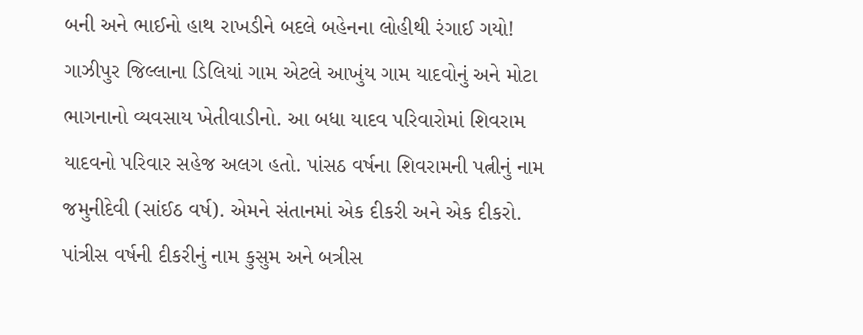બની અને ભાઈનો હાથ રાખડીને બદલે બહેનના લોહીથી રંગાઈ ગયો!
ગાઝીપુર જિલ્લાના ડિલિયાં ગામ એટલે આખુંય ગામ યાદવોનું અને મોટા ભાગનાનો વ્યવસાય ખેતીવાડીનો. આ બધા યાદવ પરિવારોમાં શિવરામ યાદવનો પરિવાર સહેજ અલગ હતો. પાંસઠ વર્ષના શિવરામની પત્નીનું નામ જમુનીદેવી (સાંઈઠ વર્ષ). એમને સંતાનમાં એક દીકરી અને એક દીકરો. પાંત્રીસ વર્ષની દીકરીનું નામ કુસુમ અને બત્રીસ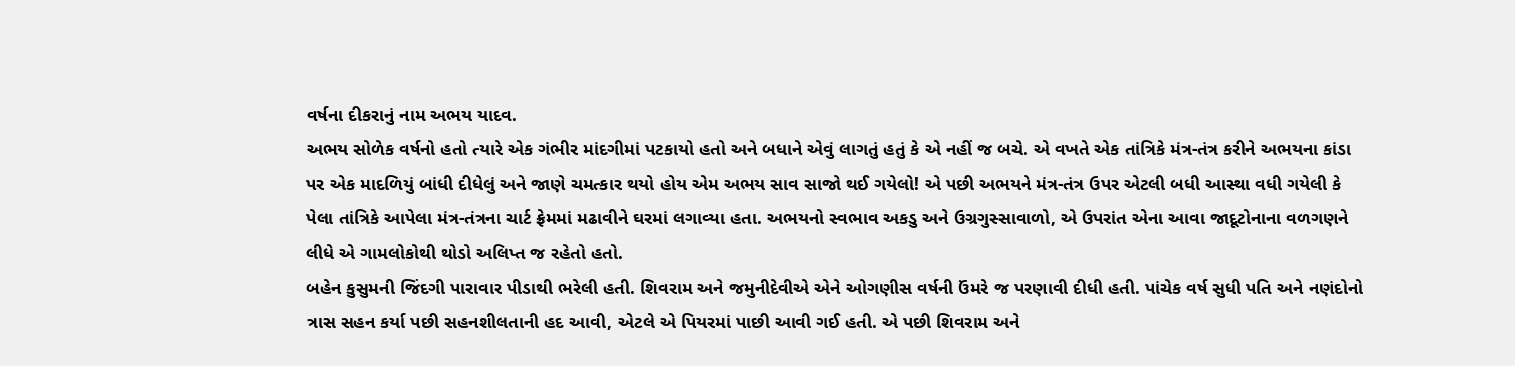વર્ષના દીકરાનું નામ અભય યાદવ.
અભય સોળેક વર્ષનો હતો ત્યારે એક ગંભીર માંદગીમાં પટકાયો હતો અને બધાને એવું લાગતું હતું કે એ નહીં જ બચે. એ વખતે એક તાંત્રિકે મંત્ર-તંત્ર કરીને અભયના કાંડા પર એક માદળિયું બાંધી દીધેલું અને જાણે ચમત્કાર થયો હોય એમ અભય સાવ સાજો થઈ ગયેલો! એ પછી અભયને મંત્ર-તંત્ર ઉપર એટલી બધી આસ્થા વધી ગયેલી કે પેલા તાંત્રિકે આપેલા મંત્ર-તંત્રના ચાર્ટ ફ્રેમમાં મઢાવીને ઘરમાં લગાવ્યા હતા. અભયનો સ્વભાવ અકડુ અને ઉગ્રગુસ્સાવાળો, એ ઉપરાંત એના આવા જાદૂટોનાના વળગણને લીધે એ ગામલોકોથી થોડો અલિપ્ત જ રહેતો હતો.
બહેન કુસુમની જિંદગી પારાવાર પીડાથી ભરેલી હતી. શિવરામ અને જમુનીદેવીએ એને ઓગણીસ વર્ષની ઉંમરે જ પરણાવી દીધી હતી. પાંચેક વર્ષ સુધી પતિ અને નણંદોનો ત્રાસ સહન કર્યા પછી સહનશીલતાની હદ આવી, એટલે એ પિયરમાં પાછી આવી ગઈ હતી. એ પછી શિવરામ અને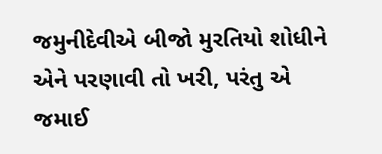જમુનીદેવીએ બીજો મુરતિયો શોધીને એને પરણાવી તો ખરી, પરંતુ એ જમાઈ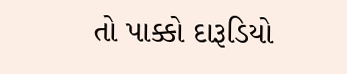તો પાક્કો દારૂડિયો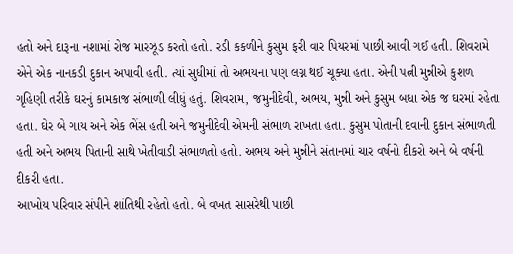હતો અને દારૂના નશામાં રોજ મારઝૂડ કરતો હતો. રડી કકળીને કુસુમ ફરી વાર પિયરમાં પાછી આવી ગઈ હતી. શિવરામે એને એક નાનકડી દુકાન અપાવી હતી. ત્યાં સુધીમાં તો અભયના પણ લગ્ન થઈ ચૂક્યા હતા. એની પત્ની મુન્નીએ કુશળ ગૃહિણી તરીકે ઘરનું કામકાજ સંભાળી લીધું હતું. શિવરામ, જમુનીદેવી, અભય, મુન્ની અને કુસુમ બધા એક જ ઘરમાં રહેતા હતા. ઘેર બે ગાય અને એક ભેંસ હતી અને જમુનીદેવી એમની સંભાળ રાખતા હતા. કુસુમ પોતાની દવાની દુકાન સંભાળતી હતી અને અભય પિતાની સાથે ખેતીવાડી સંભાળતો હતો. અભય અને મુન્નીને સંતાનમાં ચાર વર્ષનો દીકરો અને બે વર્ષની દીકરી હતા.
આખોય પરિવાર સંપીને શાંતિથી રહેતો હતો. બે વખત સાસરેથી પાછી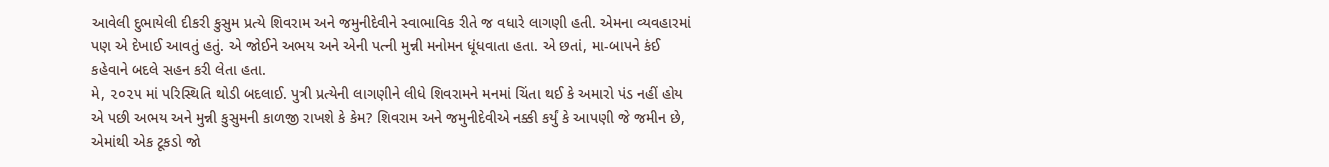આવેલી દુભાયેલી દીકરી કુસુમ પ્રત્યે શિવરામ અને જમુનીદેવીને સ્વાભાવિક રીતે જ વધારે લાગણી હતી. એમના વ્યવહારમાં પણ એ દેખાઈ આવતું હતું. એ જોઈને અભય અને એની પત્ની મુન્ની મનોમન ધૂંધવાતા હતા. એ છતાં, મા-બાપને કંઈ કહેવાને બદલે સહન કરી લેતા હતા.
મે, ૨૦૨૫ માં પરિસ્થિતિ થોડી બદલાઈ. પુત્રી પ્રત્યેની લાગણીને લીધે શિવરામને મનમાં ચિંતા થઈ કે અમારો પંડ નહીં હોય એ પછી અભય અને મુન્ની કુસુમની કાળજી રાખશે કે કેમ? શિવરામ અને જમુનીદેવીએ નક્કી કર્યું કે આપણી જે જમીન છે, એમાંથી એક ટૂકડો જો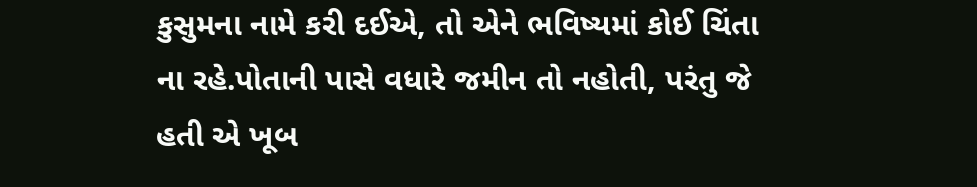કુસુમના નામે કરી દઈએ, તો એને ભવિષ્યમાં કોઈ ચિંતા ના રહે.પોતાની પાસે વધારે જમીન તો નહોતી, પરંતુ જે હતી એ ખૂબ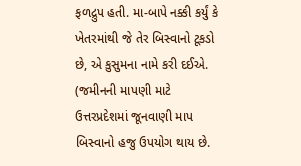ફળદ્રુપ હતી. મા-બાપે નક્કી કર્યું કે ખેતરમાંથી જે તેર બિસ્વાનો ટૂકડો છે, એ કુસુમના નામે કરી દઈએ. (જમીનની માપણી માટે ઉત્તરપ્રદેશમાં જૂનવાણી માપ બિસ્વાનો હજુ ઉપયોગ થાય છે.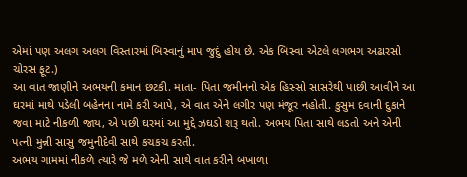એમાં પણ અલગ અલગ વિસ્તારમાં બિસ્વાનું માપ જુદું હોય છે. એક બિસ્વા એટલે લગભગ અઢારસો ચોરસ ફૂટ.)
આ વાત જાણીને અભયની કમાન છટકી. માતા- પિતા જમીનનો એક હિસ્સો સાસરેથી પાછી આવીને આ ઘરમાં માથે પડેલી બહેનના નામે કરી આપે, એ વાત એને લગીર પણ મંજૂર નહોતી. કુસુમ દવાની દુકાને જવા માટે નીકળી જાય, એ પછી ઘરમાં આ મુદ્દે ઝઘડો શરૂ થતો. અભય પિતા સાથે લડતો અને એની પત્ની મુન્ની સાસુ જમુનીદેવી સાથે કચકચ કરતી.
અભય ગામમાં નીકળે ત્યારે જે મળે એની સાથે વાત કરીને બખાળા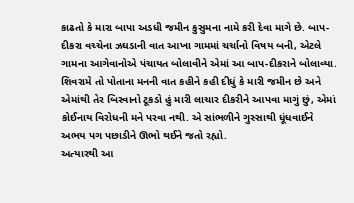કાઢતો કે મારા બાપા અડધી જમીન કુસુમના નામે કરી દેવા માગે છે. બાપ-દીકરા વચ્ચેના ઝઘડાની વાત આખા ગામમાં ચર્ચાનો વિષય બની, એટલે ગામના આગેવાનોએ પંચાયત બોલાવીને એમાં આ બાપ-દીકરાને બોલાવ્યા. શિવરામે તો પોતાના મનની વાત કહીને કહી દીધું કે મારી જમીન છે અને એમાંથી તેર બિસ્વાનો ટૂકડો હું મારી લાચાર દીકરીને આપવા માગું છું, એમાં કોઈનાય વિરોધની મને પરવા નથી. એ સાંભળીને ગુસ્સાથી ધૂંધવાઈને અભય પગ પછાડીને ઊભો થઈને જતો રહ્યો.
અત્યારથી આ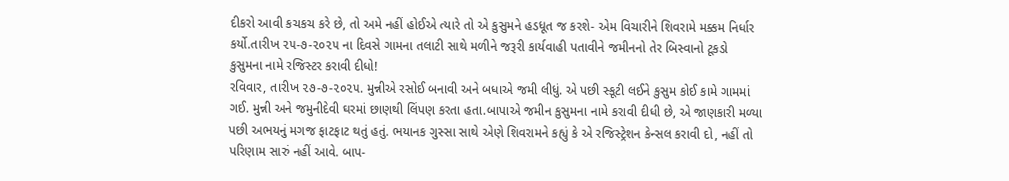દીકરો આવી કચકચ કરે છે, તો અમે નહીં હોઈએ ત્યારે તો એ કુસુમને હડધૂત જ કરશે- એમ વિચારીને શિવરામે મક્કમ નિર્ધાર કર્યો.તારીખ ૨૫-૭-૨૦૨૫ ના દિવસે ગામના તલાટી સાથે મળીને જરૂરી કાર્યવાહી પતાવીને જમીનનો તેર બિસ્વાનો ટૂકડો કુસુમના નામે રજિસ્ટર કરાવી દીધો!
રવિવાર, તારીખ ૨૭-૭-૨૦૨૫. મુન્નીએ રસોઈ બનાવી અને બધાએ જમી લીધું. એ પછી સ્કૂટી લઈને કુસુમ કોઈ કામે ગામમાં ગઈ. મુન્ની અને જમુનીદેવી ઘરમાં છાણથી લિંપણ કરતા હતા.બાપાએ જમીન કુસુમના નામે કરાવી દીધી છે, એ જાણકારી મળ્યા પછી અભયનું મગજ ફાટફાટ થતું હતું. ભયાનક ગુસ્સા સાથે એણે શિવરામને કહ્યું કે એ રજિસ્ટ્રેશન કેન્સલ કરાવી દો, નહીં તો પરિણામ સારું નહીં આવે. બાપ-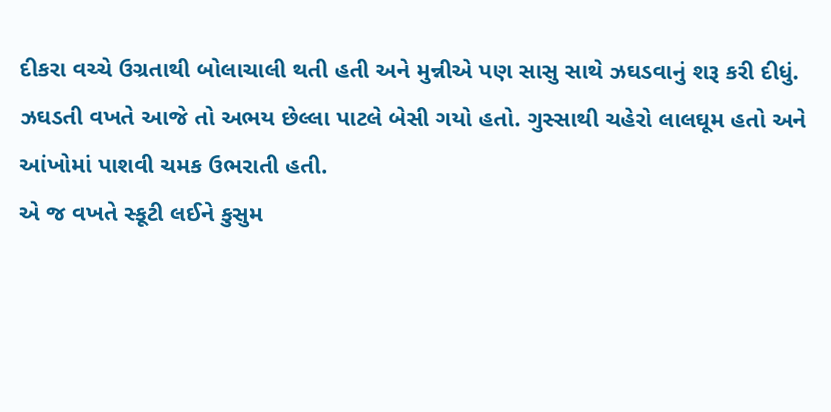દીકરા વચ્ચે ઉગ્રતાથી બોલાચાલી થતી હતી અને મુન્નીએ પણ સાસુ સાથે ઝઘડવાનું શરૂ કરી દીધું. ઝઘડતી વખતે આજે તો અભય છેલ્લા પાટલે બેસી ગયો હતો. ગુસ્સાથી ચહેરો લાલઘૂમ હતો અને આંખોમાં પાશવી ચમક ઉભરાતી હતી.
એ જ વખતે સ્કૂટી લઈને કુસુમ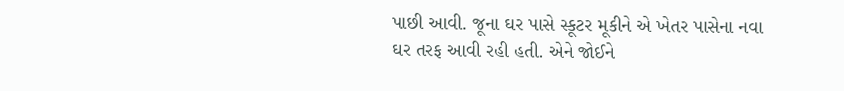પાછી આવી. જૂના ઘર પાસે સ્કૂટર મૂકીને એ ખેતર પાસેના નવા ઘર તરફ આવી રહી હતી. એને જોઈને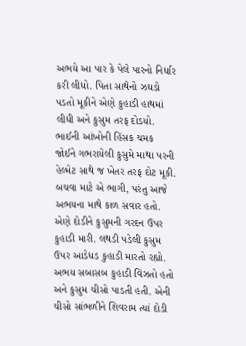અભયે આ પાર કે પેલે પારનો નિર્ધાર કરી લીધો. પિતા સાથેનો ઝઘડો પડતો મૂકીને એણે કુહાડી હાથમાં લીધી અને કુસુમ તરફ દોડયો. ભાઈની આંખોની હિંસક ચમક જોઈને ગભરાયેલી કુસુમે માથા પરની હેલ્મેટ સાથે જ ખેતર તરફ દોટ મૂકી. બચવા માટે એ ભાગી, પરંતુ આજે અભયના માથે કાળ સવાર હતો. એણે દોડીને કુસુમની ગરદન ઉપર કુહાડી મારી. લથડી પડેલી કુસુમ ઉપર આડેધડ કુહાડી મારતો રહ્યો. અભય સબાસબ કુહાડી વિંઝતો હતો અને કુસુમ ચીસો પાડતી હતી. એની ચીસો સાંભળીને શિવરામ ત્યાં દોડી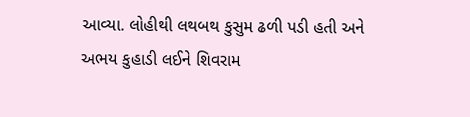આવ્યા. લોહીથી લથબથ કુસુમ ઢળી પડી હતી અને અભય કુહાડી લઈને શિવરામ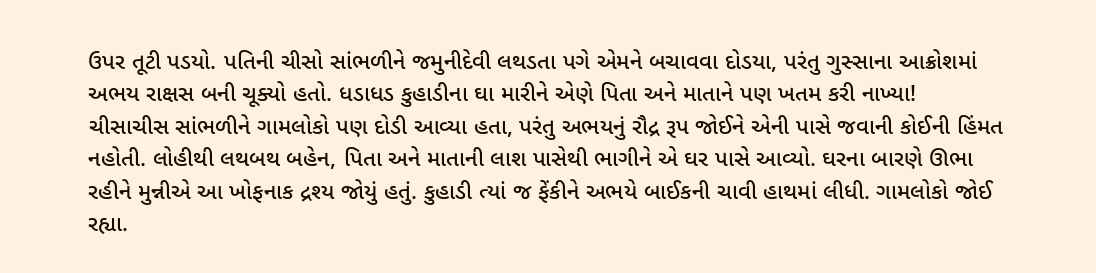ઉપર તૂટી પડયો. પતિની ચીસો સાંભળીને જમુનીદેવી લથડતા પગે એમને બચાવવા દોડયા, પરંતુ ગુસ્સાના આક્રોશમાં અભય રાક્ષસ બની ચૂક્યો હતો. ધડાધડ કુહાડીના ઘા મારીને એણે પિતા અને માતાને પણ ખતમ કરી નાખ્યા!
ચીસાચીસ સાંભળીને ગામલોકો પણ દોડી આવ્યા હતા, પરંતુ અભયનું રૌદ્ર રૂપ જોઈને એની પાસે જવાની કોઈની હિંમત નહોતી. લોહીથી લથબથ બહેન, પિતા અને માતાની લાશ પાસેથી ભાગીને એ ઘર પાસે આવ્યો. ઘરના બારણે ઊભા રહીને મુન્નીએ આ ખોફનાક દ્રશ્ય જોયું હતું. કુહાડી ત્યાં જ ફેંકીને અભયે બાઈકની ચાવી હાથમાં લીધી. ગામલોકો જોઈ રહ્યા.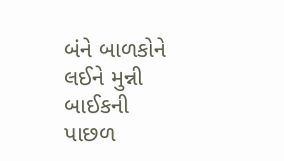બંને બાળકોને લઈને મુન્ની બાઈકની પાછળ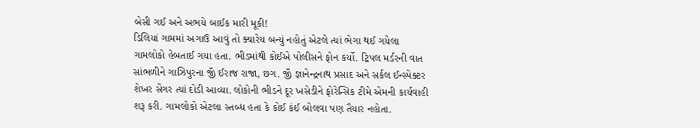બેસી ગઈ અને અભયે બાઈક મારી મૂકી!
ડિલિયાં ગામમાં અગાઉ આવું તો ક્યારેય બન્યું નહોતું એટલે ત્યાં ભેગા થઈ ગયેલા ગામલોકો હેબતાઈ ગયા હતા. ભીડમાંથી કોઈએ પોલીસને ફોન કર્યો. ટ્રિપલ મર્ડરની વાત સાંભળીને ગાઝિપુરના જીઁ ઈરાજ રાજા, છગ. જીઁ જ્ઞાનેન્દ્રનાથ પ્રસાદ અને સર્કલ ઈન્સ્પેક્ટર શેખર સેંગર ત્યાં દોડી આવ્યા. લોકોની ભીડને દૂર ખસેડીને ફોરેન્સિક ટીમે એમની કાર્યવાહી શરૂ કરી. ગામલોકો એટલા સ્તબ્ધ હતા કે કોઈ કંઈ બોલવા પણ તૈયાર નહોતા.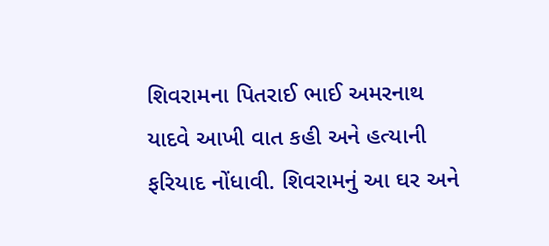શિવરામના પિતરાઈ ભાઈ અમરનાથ યાદવે આખી વાત કહી અને હત્યાની ફરિયાદ નોંધાવી. શિવરામનું આ ઘર અને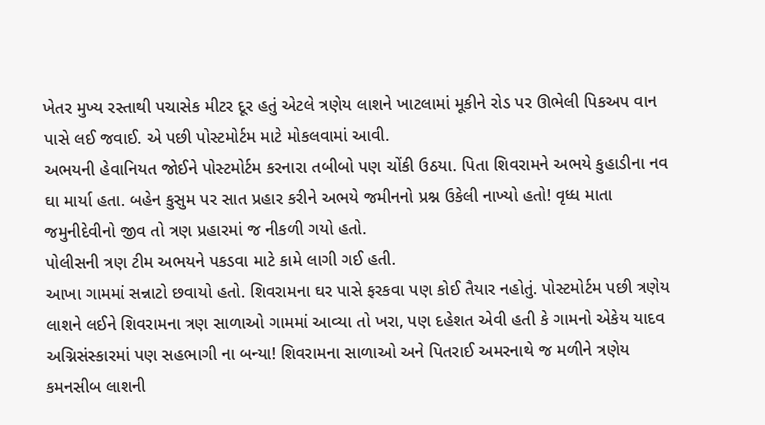ખેતર મુખ્ય રસ્તાથી પચાસેક મીટર દૂર હતું એટલે ત્રણેય લાશને ખાટલામાં મૂકીને રોડ પર ઊભેલી પિકઅપ વાન પાસે લઈ જવાઈ. એ પછી પોસ્ટમોર્ટમ માટે મોકલવામાં આવી.
અભયની હેવાનિયત જોઈને પોસ્ટમોર્ટમ કરનારા તબીબો પણ ચોંકી ઉઠયા. પિતા શિવરામને અભયે કુહાડીના નવ ઘા માર્યા હતા. બહેન કુસુમ પર સાત પ્રહાર કરીને અભયે જમીનનો પ્રશ્ન ઉકેલી નાખ્યો હતો! વૃધ્ધ માતા જમુનીદેવીનો જીવ તો ત્રણ પ્રહારમાં જ નીકળી ગયો હતો.
પોલીસની ત્રણ ટીમ અભયને પકડવા માટે કામે લાગી ગઈ હતી.
આખા ગામમાં સન્નાટો છવાયો હતો. શિવરામના ઘર પાસે ફરકવા પણ કોઈ તૈયાર નહોતું. પોસ્ટમોર્ટમ પછી ત્રણેય લાશને લઈને શિવરામના ત્રણ સાળાઓ ગામમાં આવ્યા તો ખરા, પણ દહેશત એવી હતી કે ગામનો એકેય યાદવ અગ્નિસંસ્કારમાં પણ સહભાગી ના બન્યા! શિવરામના સાળાઓ અને પિતરાઈ અમરનાથે જ મળીને ત્રણેય કમનસીબ લાશની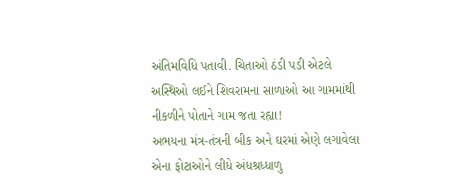અંતિમવિધિ પતાવી. ચિતાઓ ઠંડી પડી એટલે અસ્થિઓ લઈને શિવરામના સાળાઓ આ ગામમાંથી નીકળીને પોતાને ગામ જતા રહ્યા!
અભયના મંત્ર-તંત્રની બીક અને ઘરમાં એણે લગાવેલા એના ફોટાઓને લીધે અંધશ્રધ્ધાળુ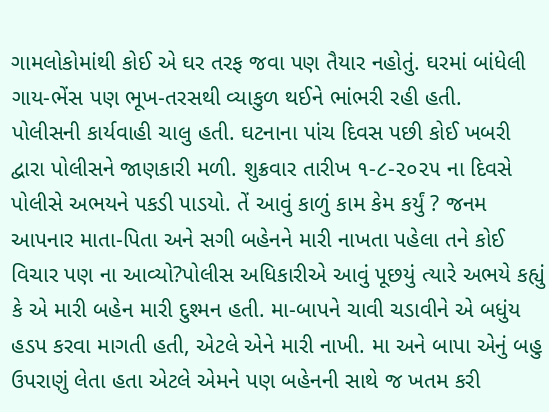ગામલોકોમાંથી કોઈ એ ઘર તરફ જવા પણ તૈયાર નહોતું. ઘરમાં બાંધેલી ગાય-ભેંસ પણ ભૂખ-તરસથી વ્યાકુળ થઈને ભાંભરી રહી હતી.
પોલીસની કાર્યવાહી ચાલુ હતી. ઘટનાના પાંચ દિવસ પછી કોઈ ખબરી દ્વારા પોલીસને જાણકારી મળી. શુક્રવાર તારીખ ૧-૮-૨૦૨૫ ના દિવસે પોલીસે અભયને પકડી પાડયો. તેં આવું કાળું કામ કેમ કર્યું ? જનમ આપનાર માતા-પિતા અને સગી બહેનને મારી નાખતા પહેલા તને કોઈ વિચાર પણ ના આવ્યો?પોલીસ અધિકારીએ આવું પૂછયું ત્યારે અભયે કહ્યું કે એ મારી બહેન મારી દુશ્મન હતી. મા-બાપને ચાવી ચડાવીને એ બધુંય હડપ કરવા માગતી હતી, એટલે એને મારી નાખી. મા અને બાપા એનું બહુ ઉપરાણું લેતા હતા એટલે એમને પણ બહેનની સાથે જ ખતમ કરી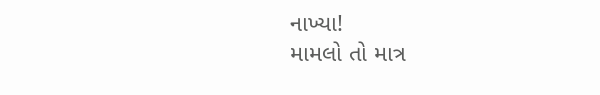નાખ્યા!
મામલો તો માત્ર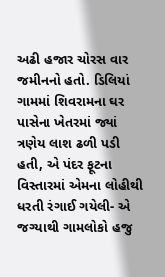અઢી હજાર ચોરસ વાર જમીનનો હતો. ડિલિયાં ગામમાં શિવરામના ઘર પાસેના ખેતરમાં જ્યાં ત્રણેય લાશ ઢળી પડી હતી, એ પંદર ફૂટના વિસ્તારમાં એમના લોહીથી ધરતી રંગાઈ ગયેલી- એ જગ્યાથી ગામલોકો હજુ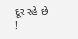દૂર રહે છે !